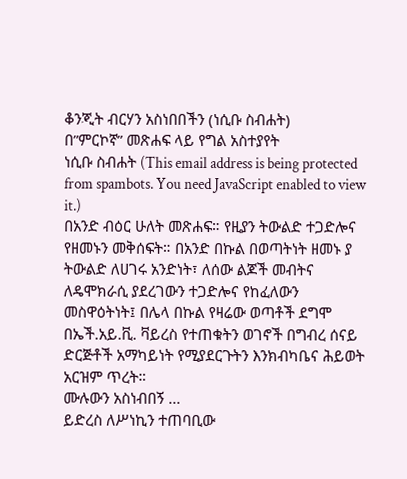ቆንጂት ብርሃን አስነበበችን (ነሲቡ ስብሐት)
በ”ምርኮኛ” መጽሐፍ ላይ የግል አስተያየት
ነሲቡ ስብሐት (This email address is being protected from spambots. You need JavaScript enabled to view it.)
በአንድ ብዕር ሁለት መጽሐፍ። የዚያን ትውልድ ተጋድሎና የዘመኑን መቅሰፍት። በአንድ በኩል በወጣትነት ዘመኑ ያ ትውልድ ለሀገሩ አንድነት፣ ለሰው ልጆች መብትና ለዴሞክራሲ ያደረገውን ተጋድሎና የከፈለውን መስዋዕትነት፤ በሌላ በኩል የዛሬው ወጣቶች ደግሞ በኤች.አይ.ቪ. ቫይረስ የተጠቁትን ወገኖች በግብረ ሰናይ ድርጅቶች አማካይነት የሚያደርጉትን እንክብካቤና ሕይወት አርዝም ጥረት።
ሙሉውን አስነብበኝ ...
ይድረስ ለሥነኪን ተጠባቢው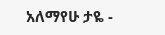አለማየሁ ታዬ -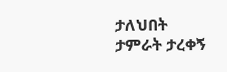ታለህበት
ታምራት ታረቀኝ